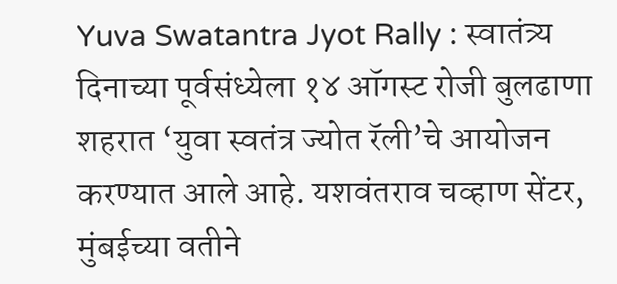Yuva Swatantra Jyot Rally : स्वातंत्र्य दिनाच्या पूर्वसंध्येला १४ ऑगस्ट रोजी बुलढाणा शहरात ‘युवा स्वतंत्र ज्योत रॅली’चे आयोजन करण्यात आले आहे. यशवंतराव चव्हाण सेंटर, मुंबईच्या वतीने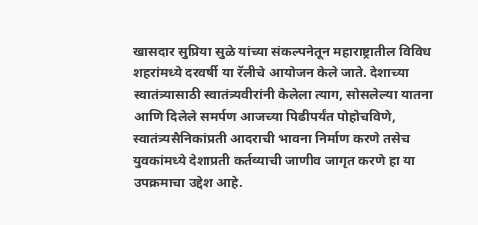खासदार सुप्रिया सुळे यांच्या संकल्पनेतून महाराष्ट्रातील विविध शहरांमध्ये दरवर्षी या रॅलीचे आयोजन केले जाते. देशाच्या स्वातंत्र्यासाठी स्वातंत्र्यवीरांनी केलेला त्याग, सोसलेल्या यातना आणि दिलेले समर्पण आजच्या पिढीपर्यंत पोहोचविणे, स्वातंत्र्यसैनिकांप्रती आदराची भावना निर्माण करणे तसेच युवकांमध्ये देशाप्रती कर्तव्याची जाणीव जागृत करणे हा या उपक्रमाचा उद्देश आहे.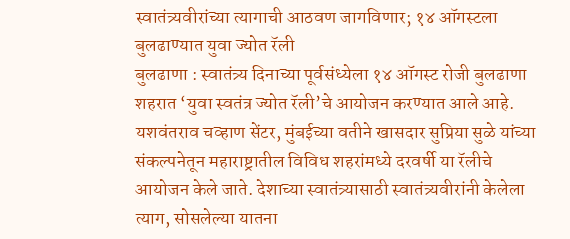स्वातंत्र्यवीरांच्या त्यागाची आठवण जागविणार; १४ ऑगस्टला बुलढाण्यात युवा ज्योत रॅली
बुलढाणा : स्वातंत्र्य दिनाच्या पूर्वसंध्येला १४ ऑगस्ट रोजी बुलढाणा शहरात ‘युवा स्वतंत्र ज्योत रॅली’चे आयोजन करण्यात आले आहे. यशवंतराव चव्हाण सेंटर, मुंबईच्या वतीने खासदार सुप्रिया सुळे यांच्या संकल्पनेतून महाराष्ट्रातील विविध शहरांमध्ये दरवर्षी या रॅलीचे आयोजन केले जाते. देशाच्या स्वातंत्र्यासाठी स्वातंत्र्यवीरांनी केलेला त्याग, सोसलेल्या यातना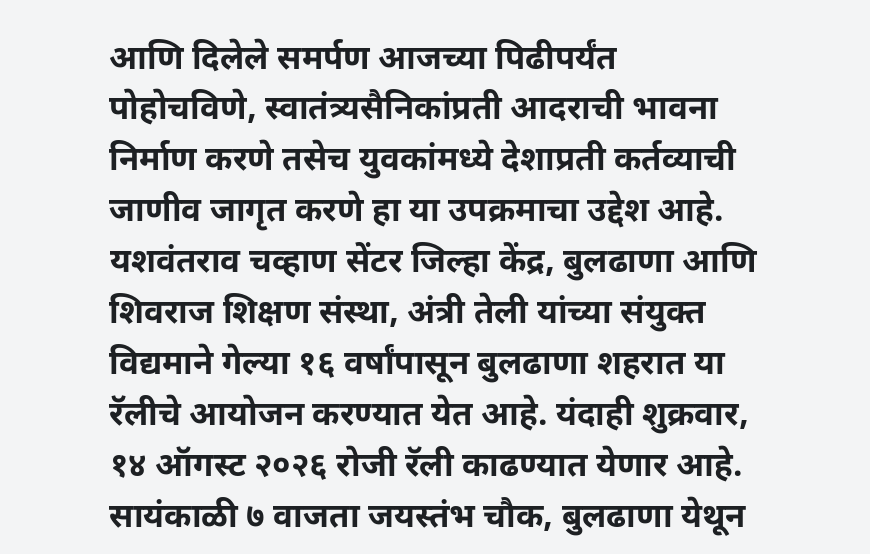आणि दिलेले समर्पण आजच्या पिढीपर्यंत पोहोचविणे, स्वातंत्र्यसैनिकांप्रती आदराची भावना निर्माण करणे तसेच युवकांमध्ये देशाप्रती कर्तव्याची जाणीव जागृत करणे हा या उपक्रमाचा उद्देश आहे.
यशवंतराव चव्हाण सेंटर जिल्हा केंद्र, बुलढाणा आणि शिवराज शिक्षण संस्था, अंत्री तेली यांच्या संयुक्त विद्यमाने गेल्या १६ वर्षांपासून बुलढाणा शहरात या रॅलीचे आयोजन करण्यात येत आहे. यंदाही शुक्रवार, १४ ऑगस्ट २०२६ रोजी रॅली काढण्यात येणार आहे.
सायंकाळी ७ वाजता जयस्तंभ चौक, बुलढाणा येथून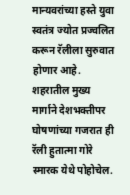मान्यवरांच्या हस्ते युवा स्वतंत्र ज्योत प्रज्वलित करून रॅलीला सुरुवात होणार आहे. शहरातील मुख्य मार्गाने देशभक्तीपर घोषणांच्या गजरात ही रॅली हुतात्मा गोरे स्मारक येथे पोहोचेल.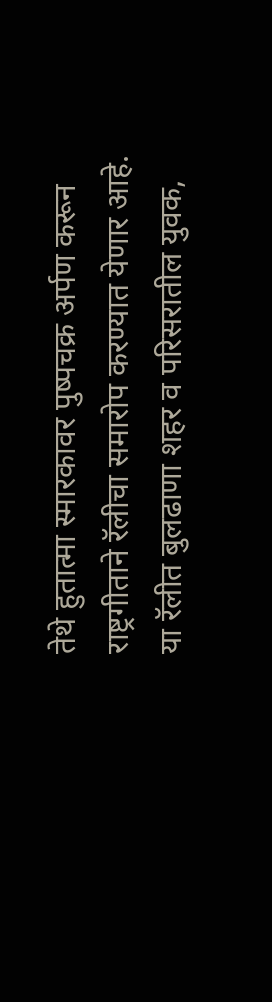तेथे हुतात्मा स्मारकावर पुष्पचक्र अर्पण करून राष्ट्रगीताने रॅलीचा समारोप करण्यात येणार आहे.
या रॅलीत बुलढाणा शहर व परिसरातील युवक,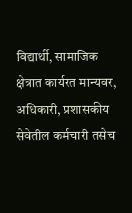विद्यार्थी, सामाजिक क्षेत्रात कार्यरत मान्यवर, अधिकारी, प्रशासकीय सेवेतील कर्मचारी तसेच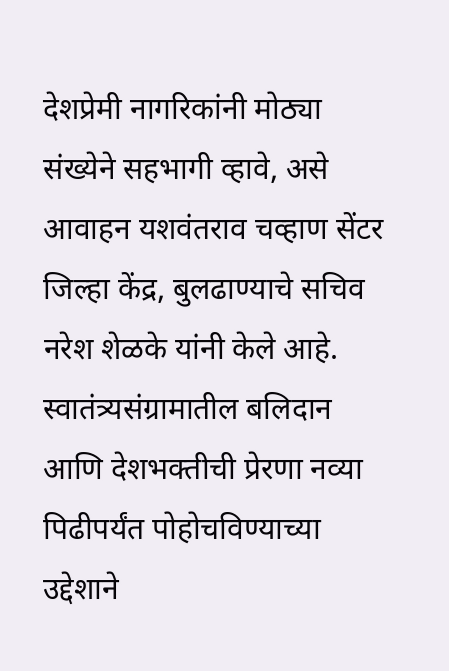देशप्रेमी नागरिकांनी मोठ्या संख्येने सहभागी व्हावे, असे आवाहन यशवंतराव चव्हाण सेंटर जिल्हा केंद्र, बुलढाण्याचे सचिव नरेश शेळके यांनी केले आहे.
स्वातंत्र्यसंग्रामातील बलिदान आणि देशभक्तीची प्रेरणा नव्या पिढीपर्यंत पोहोचविण्याच्या उद्देशाने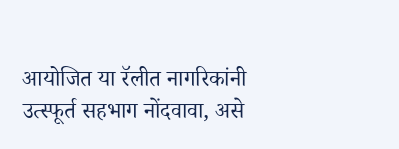आयोजित या रॅलीत नागरिकांनी उत्स्फूर्त सहभाग नोंदवावा, असे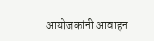आयोजकांनी आवाहन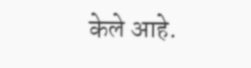केले आहे.